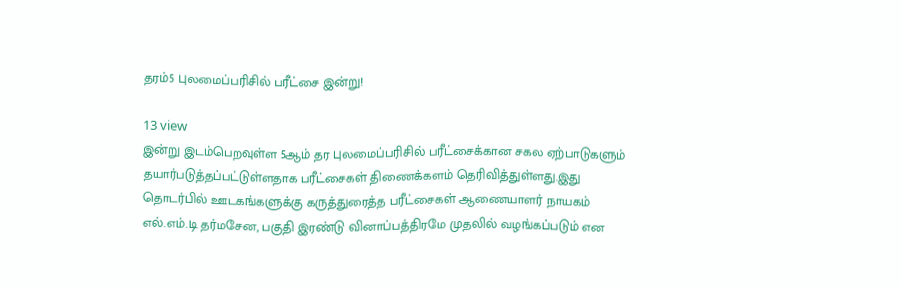தரம்5 புலமைப்பரிசில் பரீட்சை இன்று!

13 view
இன்று இடம்பெறவுள்ள 5ஆம் தர புலமைப்பரிசில் பரீட்சைக்கான சகல ஏற்பாடுகளும் தயார்படுத்தப்பட்டுள்ளதாக பரீட்சைகள் திணைக்களம் தெரிவித்துள்ளது.இது தொடர்பில் ஊடகங்களுக்கு கருத்துரைத்த பரீட்சைகள் ஆணையாளர் நாயகம் எல்.எம்.டி தர்மசேன, பகுதி இரண்டு வினாப்பத்திரமே முதலில் வழங்கப்படும் என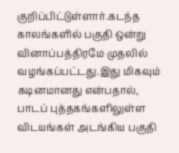குறிப்பிட்டுள்ளார்.கடந்த காலங்களில் பகுதி ஒன்று வினாப்பத்திரமே முதலில் வழங்கப்பட்டது.இது மிகவும் கடினமானது என்பதால், பாடப் புத்தகங்களிலுள்ள விடயங்கள் அடங்கிய பகுதி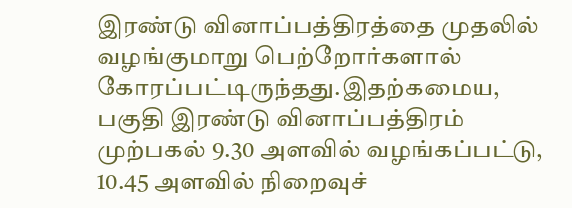இரண்டு வினாப்பத்திரத்தை முதலில் வழங்குமாறு பெற்றோர்களால் கோரப்பட்டிருந்தது.இதற்கமைய, பகுதி இரண்டு வினாப்பத்திரம் முற்பகல் 9.30 அளவில் வழங்கப்பட்டு, 10.45 அளவில் நிறைவுச்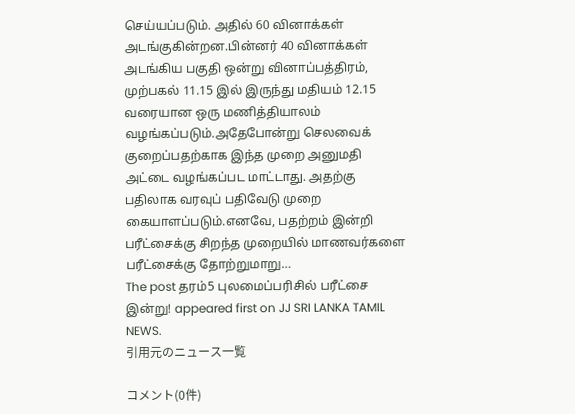செய்யப்படும். அதில் 60 வினாக்கள் அடங்குகின்றன.பின்னர் 40 வினாக்கள் அடங்கிய பகுதி ஒன்று வினாப்பத்திரம், முற்பகல் 11.15 இல் இருந்து மதியம் 12.15 வரையான ஒரு மணித்தியாலம் வழங்கப்படும்.அதேபோன்று செலவைக் குறைப்பதற்காக இந்த முறை அனுமதி அட்டை வழங்கப்பட மாட்டாது. அதற்கு பதிலாக வரவுப் பதிவேடு முறை கையாளப்படும்.எனவே, பதற்றம் இன்றி பரீட்சைக்கு சிறந்த முறையில் மாணவர்களை பரீட்சைக்கு தோற்றுமாறு…
The post தரம்5 புலமைப்பரிசில் பரீட்சை இன்று! appeared first on JJ SRI LANKA TAMIL NEWS.
引用元のニュース一覧

コメント(0件)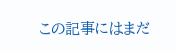この記事にはまだ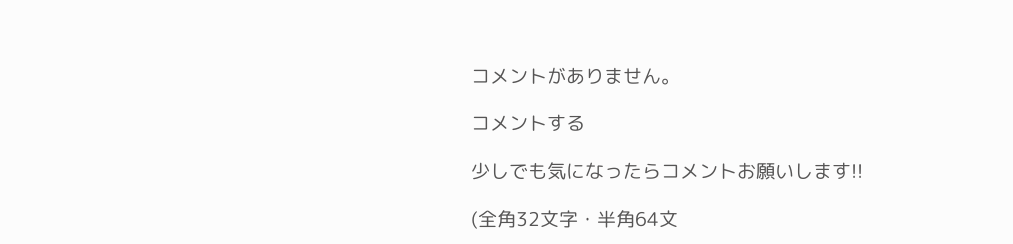コメントがありません。

コメントする

少しでも気になったらコメントお願いします!!

(全角32文字・半角64文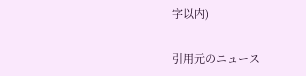字以内)

引用元のニュース